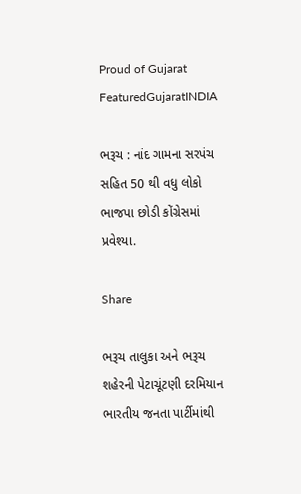Proud of Gujarat
FeaturedGujaratINDIA

ભરૂચ : નાંદ ગામના સરપંચ સહિત 50 થી વધુ લોકો ભાજપા છોડી કોંગ્રેસમાં પ્રવેશ્યા.

Share

ભરૂચ તાલુકા અને ભરૂચ શહેરની પેટાચૂંટણી દરમિયાન ભારતીય જનતા પાર્ટીમાંથી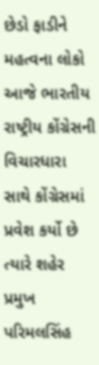છેડો ફાડીને મહત્વના લોકો આજે ભારતીય રાષ્ટ્રીય કોંગ્રેસની વિચારધારા સાથે કોંગ્રેસમાં પ્રવેશ કર્યો છે ત્યારે શહેર પ્રમુખ પરિમલસિંહ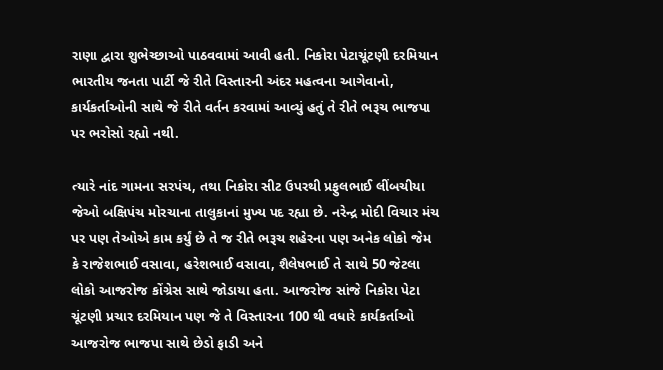રાણા દ્વારા શુભેચ્છાઓ પાઠવવામાં આવી હતી. નિકોરા પેટાચૂંટણી દરમિયાન ભારતીય જનતા પાર્ટી જે રીતે વિસ્તારની અંદર મહત્વના આગેવાનો, કાર્યકર્તાઓની સાથે જે રીતે વર્તન કરવામાં આવ્યું હતું તે રીતે ભરૂચ ભાજપા પર ભરોસો રહ્યો નથી.

ત્યારે નાંદ ગામના સરપંચ, તથા નિકોરા સીટ ઉપરથી પ્રફુલભાઈ લીંબચીયા જેઓ બક્ષિપંચ મોરચાના તાલુકાનાં મુખ્ય પદ રહ્યા છે. નરેન્દ્ર મોદી વિચાર મંચ પર પણ તેઓએ કામ કર્યું છે તે જ રીતે ભરૂચ શહેરના પણ અનેક લોકો જેમ કે રાજેશભાઈ વસાવા, હરેશભાઈ વસાવા, શૈલેષભાઈ તે સાથે 50 જેટલા લોકો આજરોજ કોંગ્રેસ સાથે જોડાયા હતા. આજરોજ સાંજે નિકોરા પેટા ચૂંટણી પ્રચાર દરમિયાન પણ જે તે વિસ્તારના 100 થી વધારે કાર્યકર્તાઓ આજરોજ ભાજપા સાથે છેડો ફાડી અને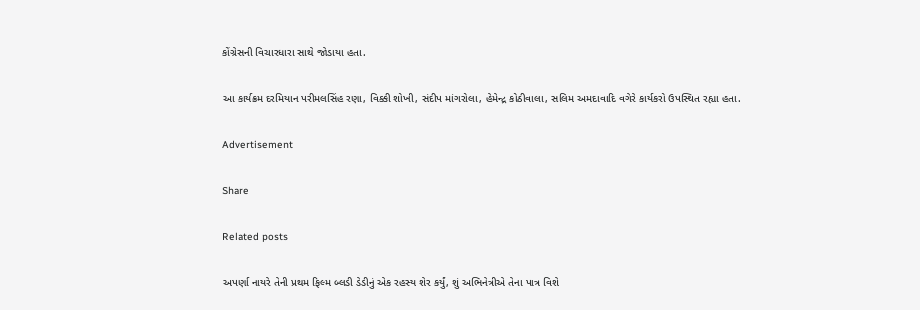કોંગ્રેસની વિચારધારા સાથે જોડાયા હતા.

આ કાર્યક્રમ દરમિયાન પરીમલસિંહ રણા, વિક્કી શોખી, સંદીપ માંગરોલા, હેમેન્દ્ર કોઠીવાલા, સલિમ અમદાવાદિ વગેરે કાર્યકરો ઉપસ્થિત રહ્યા હતા.

Advertisement

Share

Related posts

અપર્ણા નાયરે તેની પ્રથમ ફિલ્મ બ્લડી ડેડીનું એક રહસ્ય શેર કર્યું, શું અભિનેત્રીએ તેના પાત્ર વિશે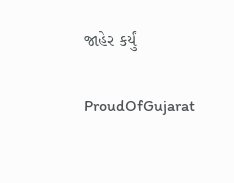જાહેર કર્યું

ProudOfGujarat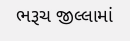ભરૂચ જીલ્લામાં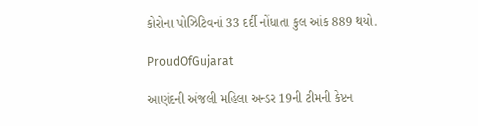કોરોના પોઝિટિવનાં 33 દર્દી નોંધાતા કુલ આંક 889 થયો.

ProudOfGujarat

આણંદની અંજલી મહિલા અન્ડર 19ની ટીમની કેપ્ટન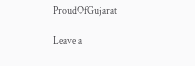ProudOfGujarat

Leave a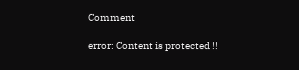Comment

error: Content is protected !!